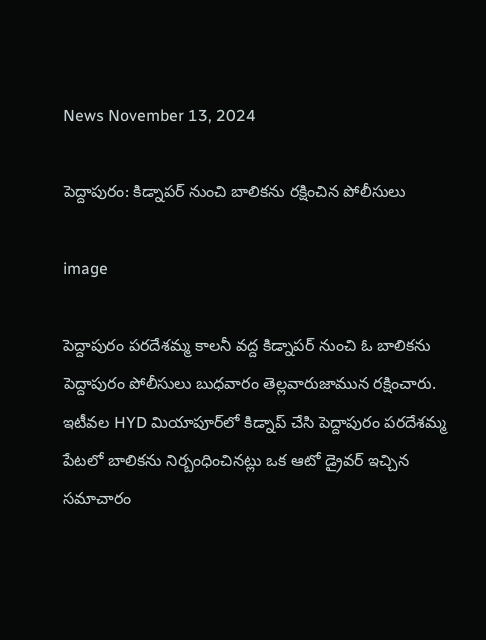News November 13, 2024

పెద్దాపురం: కిడ్నాపర్ నుంచి బాలికను రక్షించిన పోలీసులు

image

పెద్దాపురం పరదేశమ్మ కాలనీ వద్ద కిడ్నాపర్ నుంచి ఓ బాలికను పెద్దాపురం పోలీసులు బుధవారం తెల్లవారుజామున రక్షించారు. ఇటీవల HYD మియాపూర్‌లో కిడ్నాప్ చేసి పెద్దాపురం పరదేశమ్మ పేటలో బాలికను నిర్బంధించినట్లు ఒక ఆటో డ్రైవర్ ఇచ్చిన సమాచారం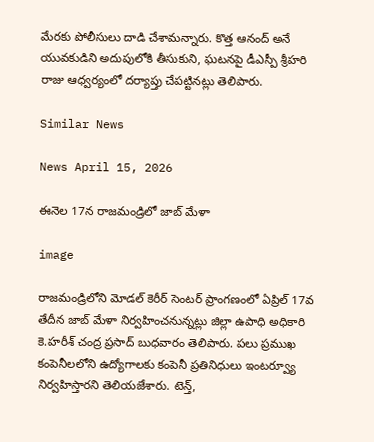మేరకు పోలీసులు దాడి చేశామన్నారు. కొత్త ఆనంద్ అనే యువకుడిని అదుపులోకి తీసుకుని, ఘటనపై డీఎస్పీ శ్రీహరి రాజు ఆధ్వర్యంలో దర్యాప్తు చేపట్టినట్లు తెలిపారు.

Similar News

News April 15, 2026

ఈనెల 17న రాజమండ్రిలో జాబ్ మేళా

image

రాజమండ్రిలోని మోడల్ కెరీర్ సెంటర్ ప్రాంగణంలో ఏప్రిల్ 17వ తేదీన జాబ్ మేళా నిర్వహించనున్నట్లు జిల్లా ఉపాధి అధికారి కె.హరీశ్ చంద్ర ప్రసాద్ బుధవారం తెలిపారు. పలు ప్రముఖ కంపెనీలలోని ఉద్యోగాలకు కంపెనీ ప్రతినిధులు ఇంటర్వ్యూ నిర్వహిస్తారని తెలియజేశారు. టెన్త్,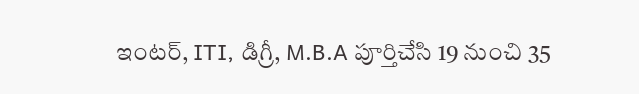ఇంటర్, ITI, డిగ్రీ, M.B.A పూర్తిచేసి 19 నుంచి 35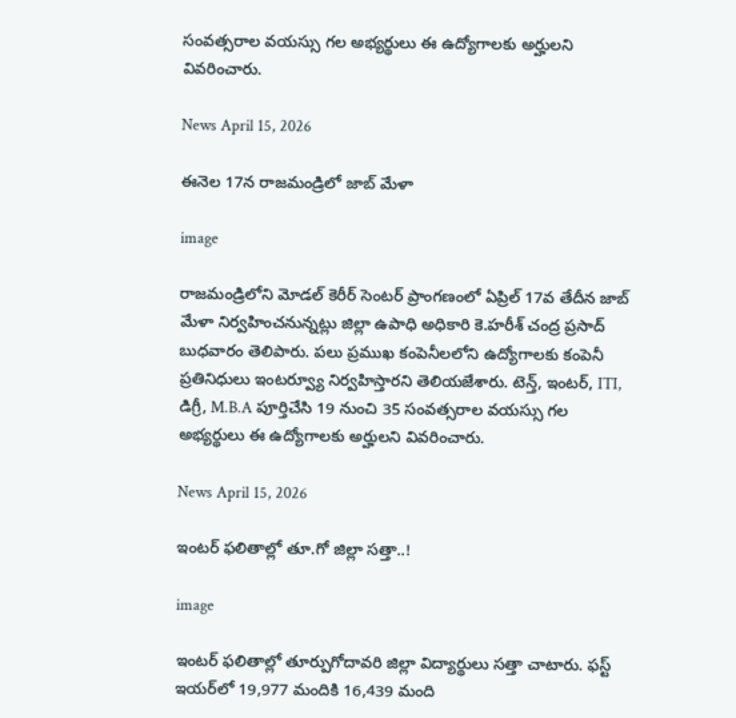సంవత్సరాల వయస్సు గల అభ్యర్థులు ఈ ఉద్యోగాలకు అర్హులని వివరించారు.

News April 15, 2026

ఈనెల 17న రాజమండ్రిలో జాబ్ మేళా

image

రాజమండ్రిలోని మోడల్ కెరీర్ సెంటర్ ప్రాంగణంలో ఏప్రిల్ 17వ తేదీన జాబ్ మేళా నిర్వహించనున్నట్లు జిల్లా ఉపాధి అధికారి కె.హరీశ్ చంద్ర ప్రసాద్ బుధవారం తెలిపారు. పలు ప్రముఖ కంపెనీలలోని ఉద్యోగాలకు కంపెనీ ప్రతినిధులు ఇంటర్వ్యూ నిర్వహిస్తారని తెలియజేశారు. టెన్త్, ఇంటర్, ITI, డిగ్రీ, M.B.A పూర్తిచేసి 19 నుంచి 35 సంవత్సరాల వయస్సు గల అభ్యర్థులు ఈ ఉద్యోగాలకు అర్హులని వివరించారు.

News April 15, 2026

ఇంటర్ ఫలితాల్లో తూ.గో జిల్లా సత్తా..!

image

ఇంటర్ ఫలితాల్లో తూర్పుగోదావరి జిల్లా విద్యార్థులు సత్తా చాటారు. ఫస్ట్ ఇయర్‌లో 19,977 మందికి 16,439 మంది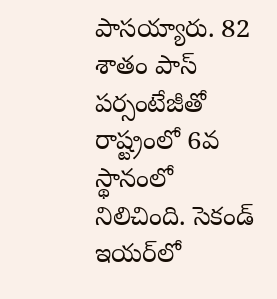పాసయ్యారు. 82 శాతం పాస్ పర్సంటేజీతో రాష్ట్రంలో 6వ స్థానంలో నిలిచింది. సెకండ్ ఇయర్‌లో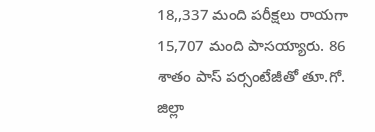18,,337 మంది పరీక్షలు రాయగా 15,707 మంది పాసయ్యారు. 86 శాతం పాస్ పర్సంటేజీతో తూ.గో. జిల్లా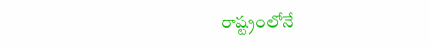రాష్ట్రంలోనే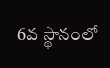6వ స్థానంలో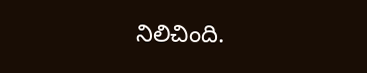నిలిచింది.